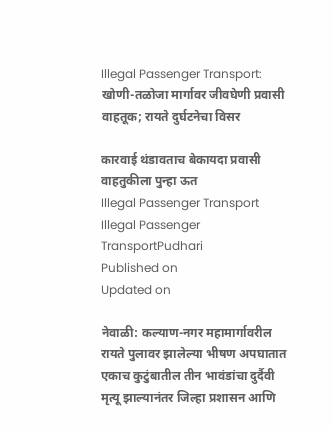Illegal Passenger Transport: खोणी-तळोजा मार्गावर जीवघेणी प्रवासी वाहतूक; रायते दुर्घटनेचा विसर

कारवाई थंडावताच बेकायदा प्रवासी वाहतुकीला पुन्हा ऊत
Illegal Passenger Transport
Illegal Passenger TransportPudhari
Published on
Updated on

नेवाळी: कल्याण-नगर महामार्गावरील रायते पुलावर झालेल्या भीषण अपघातात एकाच कुटुंबातील तीन भावंडांचा दुर्दैवी मृत्यू झाल्यानंतर जिल्हा प्रशासन आणि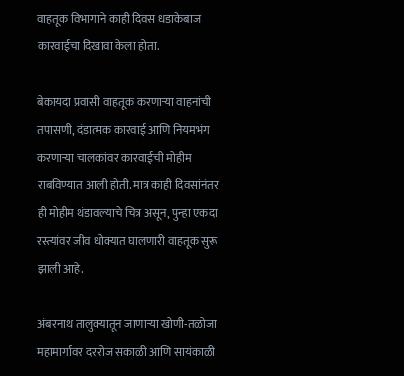वाहतूक विभागाने काही दिवस धडाकेबाज कारवाईचा दिखावा केला होता.

बेकायदा प्रवासी वाहतूक करणाऱ्या वाहनांची तपासणी, दंडात्मक कारवाई आणि नियमभंग करणाऱ्या चालकांवर कारवाईची मोहीम राबविण्यात आली होती. मात्र काही दिवसांनंतर ही मोहीम थंडावल्याचे चित्र असून, पुन्हा एकदा रस्त्यांवर जीव धोक्यात घालणारी वाहतूक सुरू झाली आहे.

अंबरनाथ तालुक्यातून जाणाऱ्या खोणी-तळोजा महामार्गावर दररोज सकाळी आणि सायंकाळी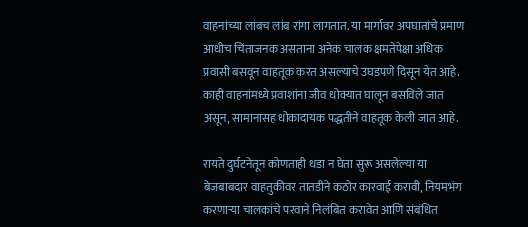वाहनांच्या लांबच लांब रांगा लागतात. या मार्गावर अपघातांचे प्रमाण आधीच चिंताजनक असताना अनेक चालक क्षमतेपेक्षा अधिक प्रवासी बसवून वाहतूक करत असल्याचे उघडपणे दिसून येत आहे. काही वाहनांमध्ये प्रवाशांना जीव धोक्यात घालून बसविले जात असून, सामानासह धोकादायक पद्धतीने वाहतूक केली जात आहे.

रायते दुर्घटनेतून कोणताही धडा न घेता सुरू असलेल्या या बेजबाबदार वाहतुकीवर तातडीने कठोर कारवाई करावी, नियमभंग करणाऱ्या चालकांचे परवाने निलंबित करावेत आणि संबंधित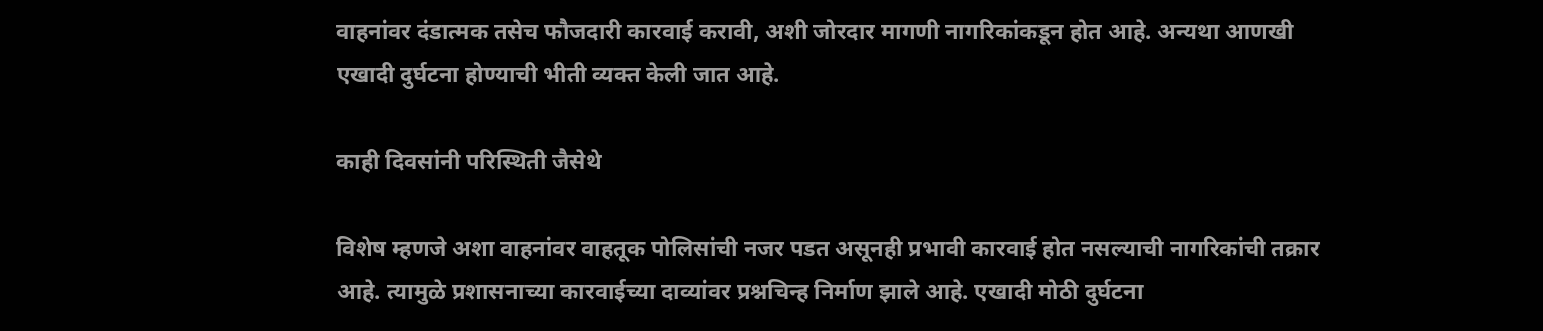वाहनांवर दंडात्मक तसेच फौजदारी कारवाई करावी, अशी जोरदार मागणी नागरिकांकडून होत आहे. अन्यथा आणखी एखादी दुर्घटना होण्याची भीती व्यक्त केली जात आहे.

काही दिवसांनी परिस्थिती जैसेथे

विशेष म्हणजे अशा वाहनांवर वाहतूक पोलिसांची नजर पडत असूनही प्रभावी कारवाई होत नसल्याची नागरिकांची तक्रार आहे. त्यामुळे प्रशासनाच्या कारवाईच्या दाव्यांवर प्रश्नचिन्ह निर्माण झाले आहे. एखादी मोठी दुर्घटना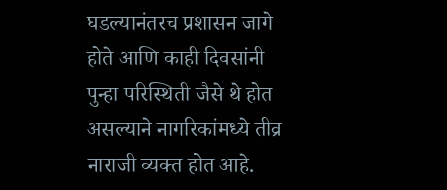घडल्यानंतरच प्रशासन जागे होते आणि काही दिवसांनी पुन्हा परिस्थिती जैसे थे होत असल्याने नागरिकांमध्ये तीव्र नाराजी व्यक्त होत आहे.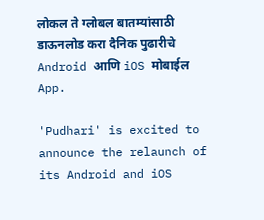लोकल ते ग्लोबल बातम्यांसाठी डाऊनलोड करा दैनिक पुढारीचे Android आणि iOS मोबाईल App.

'Pudhari' is excited to announce the relaunch of its Android and iOS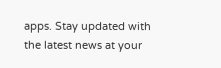apps. Stay updated with the latest news at your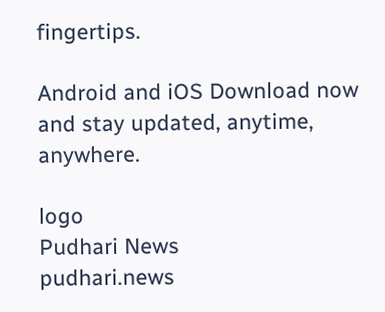fingertips.

Android and iOS Download now and stay updated, anytime, anywhere.

logo
Pudhari News
pudhari.news